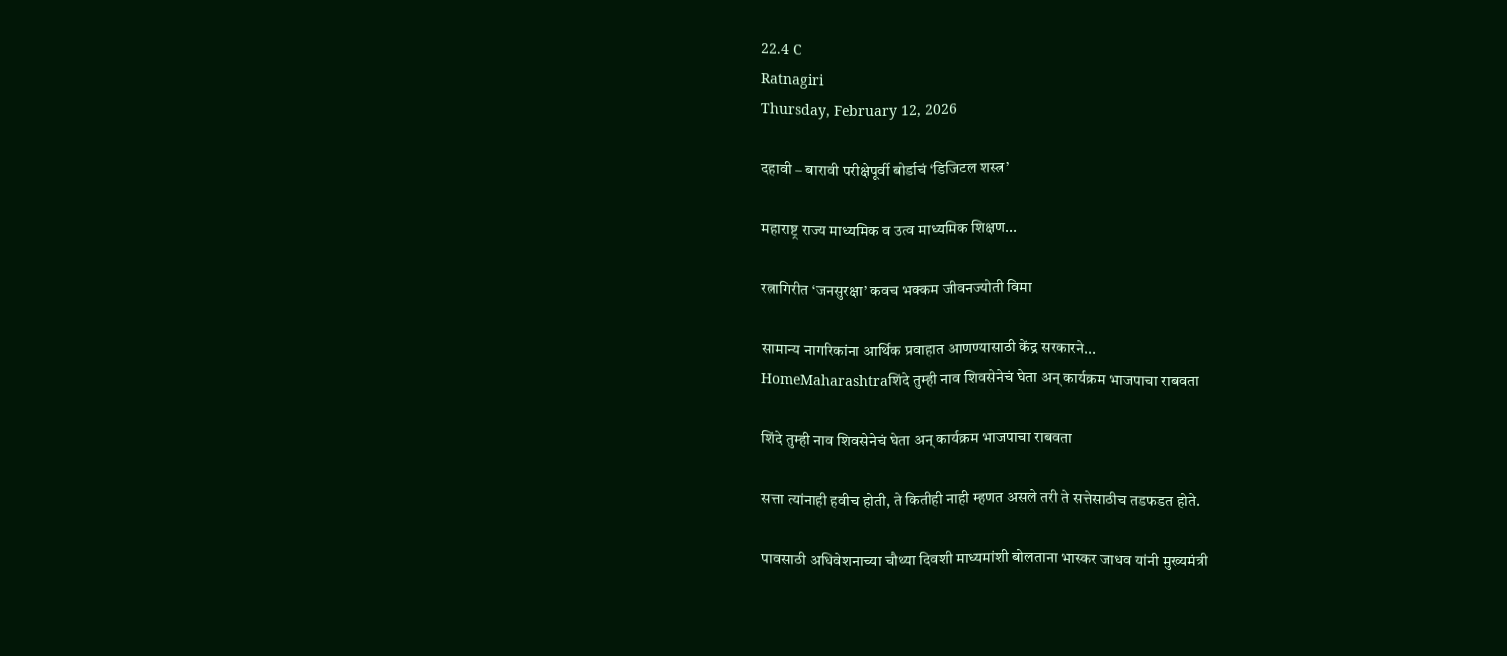22.4 C
Ratnagiri
Thursday, February 12, 2026

दहावी – बारावी परीक्षेपूर्वी बोर्डाचं ‘डिजिटल शस्त्र’

महाराष्ट्र राज्य माध्यमिक व उत्व माध्यमिक शिक्षण...

रत्नागिरीत ‘जनसुरक्षा’ कवच भक्कम जीवनज्योती विमा

सामान्य नागरिकांना आर्थिक प्रवाहात आणण्यासाठी केंद्र सरकारने...
HomeMaharashtraशिंदे तुम्ही नाव शिवसेनेचं घेता अन् कार्यक्रम भाजपाचा राबवता

शिंदे तुम्ही नाव शिवसेनेचं घेता अन् कार्यक्रम भाजपाचा राबवता

सत्ता त्यांनाही हवीच होती, ते कितीही नाही म्हणत असले तरी ते सत्तेसाठीच तडफडत होते.

पावसाठी अधिवेशनाच्या चौथ्या दिवशी माध्यमांशी बोलताना भास्कर जाधव यांनी मुख्यमंत्री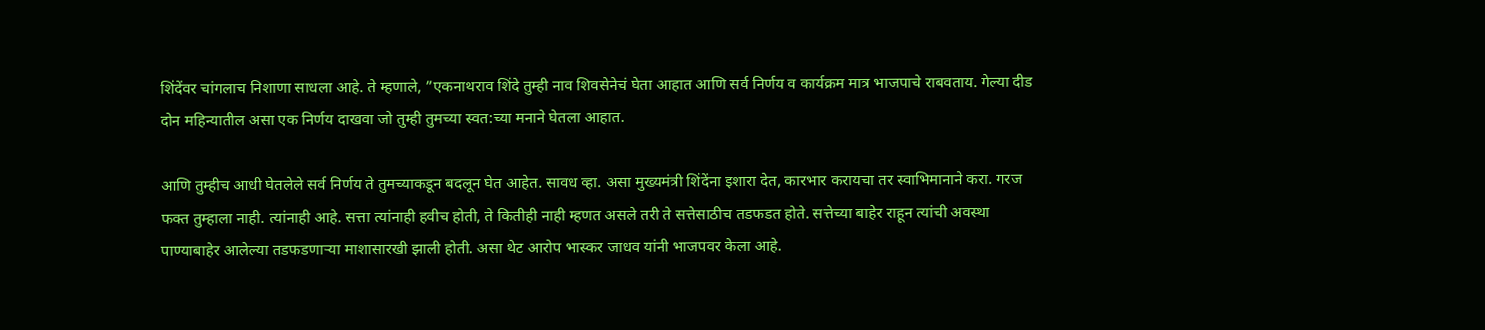शिंदेंवर चांगलाच निशाणा साधला आहे. ते म्हणाले, ”एकनाथराव शिंदे तुम्ही नाव शिवसेनेचं घेता आहात आणि सर्व निर्णय व कार्यक्रम मात्र भाजपाचे राबवताय. गेल्या दीड दोन महिन्यातील असा एक निर्णय दाखवा जो तुम्ही तुमच्या स्वत:च्या मनाने घेतला आहात.

आणि तुम्हीच आधी घेतलेले सर्व निर्णय ते तुमच्याकडून बदलून घेत आहेत. सावध व्हा. असा मुख्यमंत्री शिंदेंना इशारा देत, कारभार करायचा तर स्वाभिमानाने करा. गरज फक्त तुम्हाला नाही. त्यांनाही आहे. सत्ता त्यांनाही हवीच होती, ते कितीही नाही म्हणत असले तरी ते सत्तेसाठीच तडफडत होते. सत्तेच्या बाहेर राहून त्यांची अवस्था पाण्याबाहेर आलेल्या तडफडणाऱ्या माशासारखी झाली होती. असा थेट आरोप भास्कर जाधव यांनी भाजपवर केला आहे.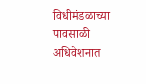विधीमंडळाच्या पावसाळी अधिवेशनात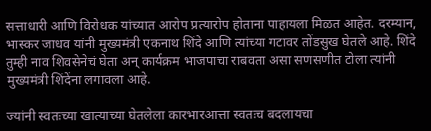सत्ताधारी आणि विरोधक यांच्यात आरोप प्रत्यारोप होताना पाहायला मिळत आहेत. दरम्यान, भास्कर जाधव यांनी मुख्यमंत्री एकनाथ शिंदे आणि त्यांच्या गटावर तोंडसुख घेतले आहे. शिंदे तुम्ही नाव शिवसेनेचं घेता अन् कार्यक्रम भाजपाचा राबवता असा सणसणीत टोला त्यांनी मुख्यमंत्री शिंदेंना लगावला आहे.

ज्यांनी स्वतःच्या खात्याच्या घेतलेला कारभारआत्ता स्वतःच बदलायचा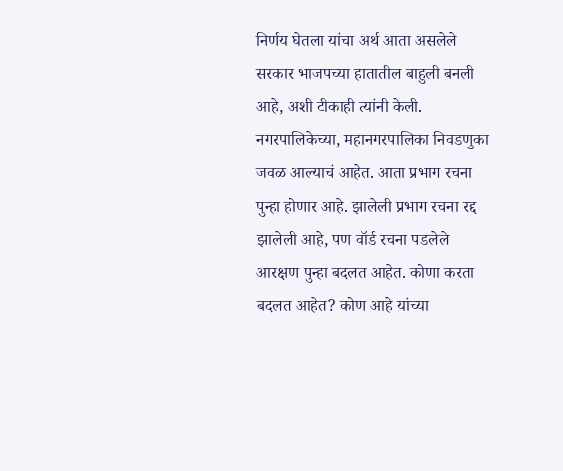निर्णय घेतला यांचा अर्थ आता असलेले सरकार भाजपच्या हातातील बाहुली बनली आहे, अशी टीकाही त्यांनी केली.  नगरपालिकेच्या, महानगरपालिका निवडणुका जवळ आल्याचं आहेत. आता प्रभाग रचना पुन्हा होणार आहे. झालेली प्रभाग रचना रद्द झालेली आहे, पण वॉर्ड रचना पडलेले आरक्षण पुन्हा बदलत आहेत. कोणा करता बदलत आहेत? कोण आहे यांच्या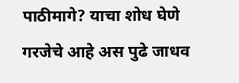पाठीमागे? याचा शोध घेणे गरजेचे आहे अस पुढे जाधव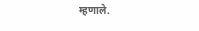म्हणाले.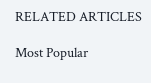RELATED ARTICLES

Most Popular